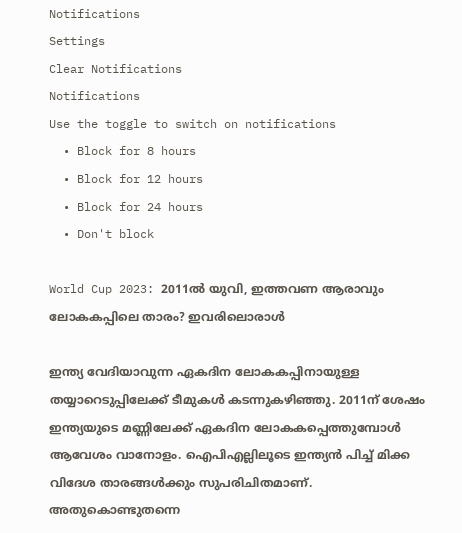Notifications
Settings
Clear Notifications
Notifications
Use the toggle to switch on notifications
  • Block for 8 hours
  • Block for 12 hours
  • Block for 24 hours
  • Don't block

World Cup 2023: 2011ല്‍ യുവി, ഇത്തവണ ആരാവും ലോകകപ്പിലെ താരം? ഇവരിലൊരാള്‍

ഇന്ത്യ വേദിയാവുന്ന ഏകദിന ലോകകപ്പിനായുള്ള തയ്യാറെടുപ്പിലേക്ക് ടീമുകള്‍ കടന്നുകഴിഞ്ഞു. 2011ന് ശേഷം ഇന്ത്യയുടെ മണ്ണിലേക്ക് ഏകദിന ലോകകപ്പെത്തുമ്പോള്‍ ആവേശം വാനോളം. ഐപിഎല്ലിലൂടെ ഇന്ത്യന്‍ പിച്ച് മിക്ക വിദേശ താരങ്ങള്‍ക്കും സുപരിചിതമാണ്. അതുകൊണ്ടുതന്നെ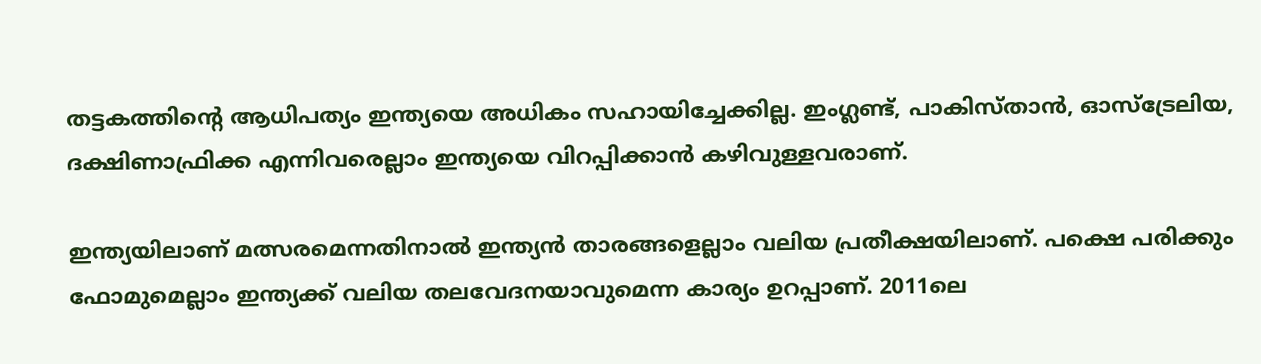തട്ടകത്തിന്റെ ആധിപത്യം ഇന്ത്യയെ അധികം സഹായിച്ചേക്കില്ല. ഇംഗ്ലണ്ട്, പാകിസ്താന്‍, ഓസ്‌ട്രേലിയ, ദക്ഷിണാഫ്രിക്ക എന്നിവരെല്ലാം ഇന്ത്യയെ വിറപ്പിക്കാന്‍ കഴിവുള്ളവരാണ്.

ഇന്ത്യയിലാണ് മത്സരമെന്നതിനാല്‍ ഇന്ത്യന്‍ താരങ്ങളെല്ലാം വലിയ പ്രതീക്ഷയിലാണ്. പക്ഷെ പരിക്കും ഫോമുമെല്ലാം ഇന്ത്യക്ക് വലിയ തലവേദനയാവുമെന്ന കാര്യം ഉറപ്പാണ്. 2011ലെ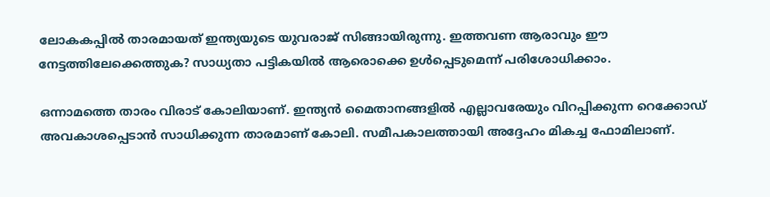ലോകകപ്പില്‍ താരമായത് ഇന്ത്യയുടെ യുവരാജ് സിങ്ങായിരുന്നു. ഇത്തവണ ആരാവും ഈ നേട്ടത്തിലേക്കെത്തുക? സാധ്യതാ പട്ടികയില്‍ ആരൊക്കെ ഉള്‍പ്പെടുമെന്ന് പരിശോധിക്കാം.

ഒന്നാമത്തെ താരം വിരാട് കോലിയാണ്. ഇന്ത്യന്‍ മൈതാനങ്ങളില്‍ എല്ലാവരേയും വിറപ്പിക്കുന്ന റെക്കോഡ് അവകാശപ്പെടാന്‍ സാധിക്കുന്ന താരമാണ് കോലി. സമീപകാലത്തായി അദ്ദേഹം മികച്ച ഫോമിലാണ്.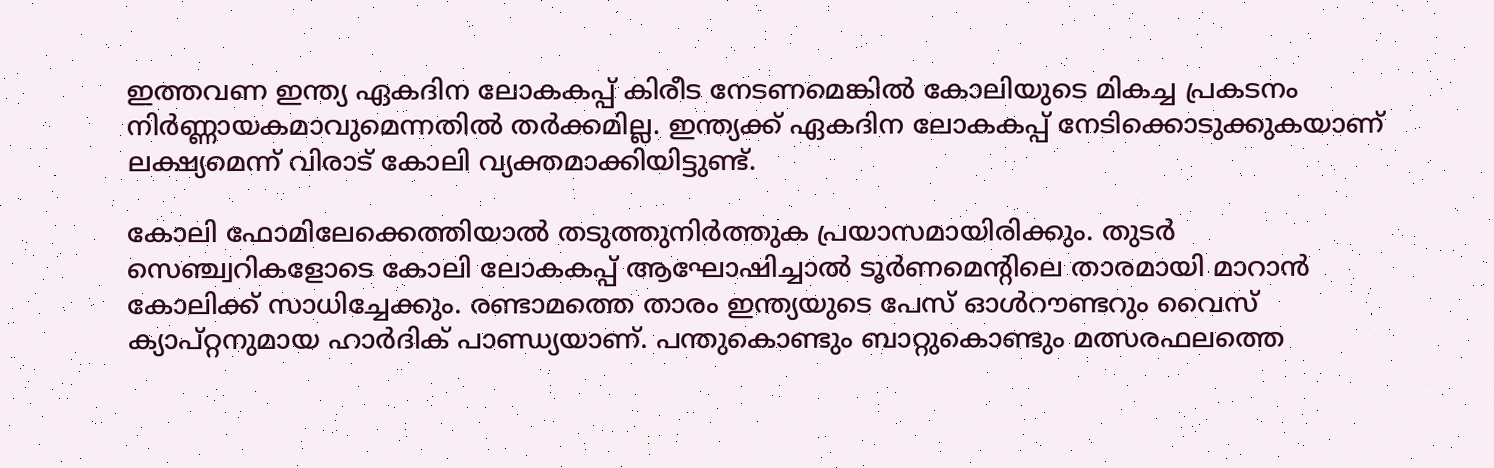ഇത്തവണ ഇന്ത്യ ഏകദിന ലോകകപ്പ് കിരീട നേടണമെങ്കില്‍ കോലിയുടെ മികച്ച പ്രകടനം നിര്‍ണ്ണായകമാവുമെന്നതില്‍ തര്‍ക്കമില്ല. ഇന്ത്യക്ക് ഏകദിന ലോകകപ്പ് നേടിക്കൊടുക്കുകയാണ് ലക്ഷ്യമെന്ന് വിരാട് കോലി വ്യക്തമാക്കിയിട്ടുണ്ട്.

കോലി ഫോമിലേക്കെത്തിയാല്‍ തടുത്തുനിര്‍ത്തുക പ്രയാസമായിരിക്കും. തുടര്‍ സെഞ്ച്വറികളോടെ കോലി ലോകകപ്പ് ആഘോഷിച്ചാല്‍ ടൂര്‍ണമെന്റിലെ താരമായി മാറാന്‍ കോലിക്ക് സാധിച്ചേക്കും. രണ്ടാമത്തെ താരം ഇന്ത്യയുടെ പേസ് ഓള്‍റൗണ്ടറും വൈസ് ക്യാപ്റ്റനുമായ ഹാര്‍ദിക് പാണ്ഡ്യയാണ്. പന്തുകൊണ്ടും ബാറ്റുകൊണ്ടും മത്സരഫലത്തെ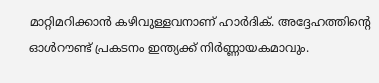മാറ്റിമറിക്കാന്‍ കഴിവുള്ളവനാണ് ഹാര്‍ദിക്. അദ്ദേഹത്തിന്റെ ഓള്‍റൗണ്ട് പ്രകടനം ഇന്ത്യക്ക് നിര്‍ണ്ണായകമാവും.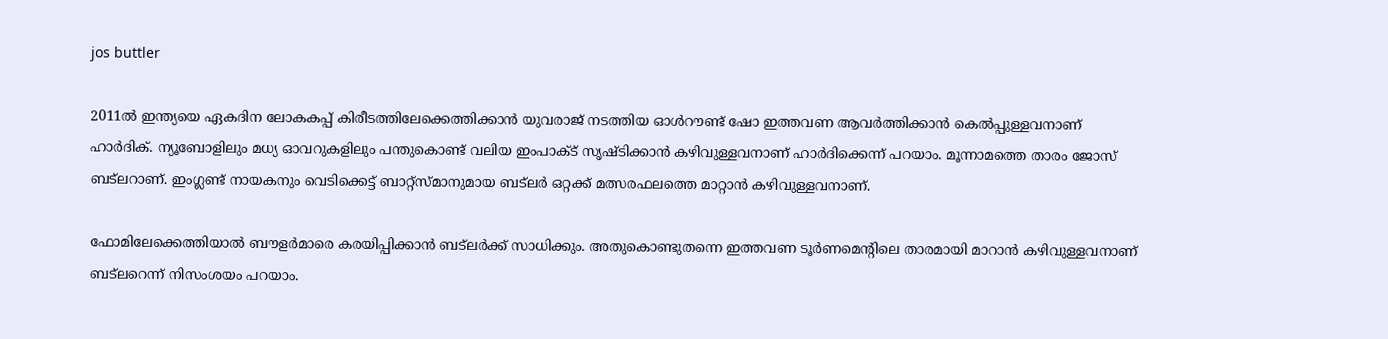jos buttler

2011ല്‍ ഇന്ത്യയെ ഏകദിന ലോകകപ്പ് കിരീടത്തിലേക്കെത്തിക്കാന്‍ യുവരാജ് നടത്തിയ ഓള്‍റൗണ്ട് ഷോ ഇത്തവണ ആവര്‍ത്തിക്കാന്‍ കെല്‍പ്പുള്ളവനാണ് ഹാര്‍ദിക്. ന്യൂബോളിലും മധ്യ ഓവറുകളിലും പന്തുകൊണ്ട് വലിയ ഇംപാക്ട് സൃഷ്ടിക്കാന്‍ കഴിവുള്ളവനാണ് ഹാര്‍ദിക്കെന്ന് പറയാം. മൂന്നാമത്തെ താരം ജോസ് ബട്‌ലറാണ്. ഇംഗ്ലണ്ട് നായകനും വെടിക്കെട്ട് ബാറ്റ്‌സ്മാനുമായ ബട്‌ലര്‍ ഒറ്റക്ക് മത്സരഫലത്തെ മാറ്റാന്‍ കഴിവുള്ളവനാണ്.

ഫോമിലേക്കെത്തിയാല്‍ ബൗളര്‍മാരെ കരയിപ്പിക്കാന്‍ ബട്‌ലര്‍ക്ക് സാധിക്കും. അതുകൊണ്ടുതന്നെ ഇത്തവണ ടൂര്‍ണമെന്റിലെ താരമായി മാറാന്‍ കഴിവുള്ളവനാണ് ബട്‌ലറെന്ന് നിസംശയം പറയാം.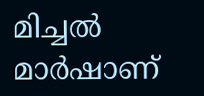മിച്ചല്‍ മാര്‍ഷാണ്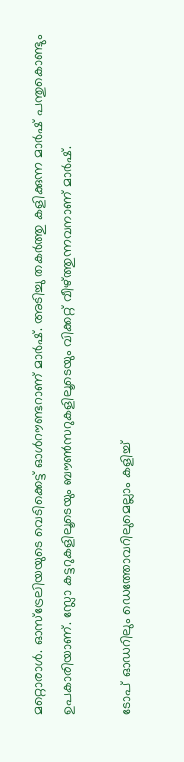മറ്റൊരാള്‍. ഓസ്‌ട്രേലിയയുടെ വെടിക്കെട്ട് ഓള്‍റൗണ്ടറാണ് മാര്‍ഷ്. അടിച്ചു തകര്‍ത്തു കളിക്കുന്ന മാര്‍ഷ് പന്തുകൊണ്ടും ഉപകാരിയാണ്. സ്ലോ കട്ടറുകളിലൂടെയും ബൗണ്‍സറുകളിലൂടെയും വിക്കറ്റ് വീഴ്ത്തുന്നവനാണ് മാര്‍ഷ്.

ടോപ് ഓഡറിലും ഡെത്തോവറിലുമെല്ലാം കളിച്ച്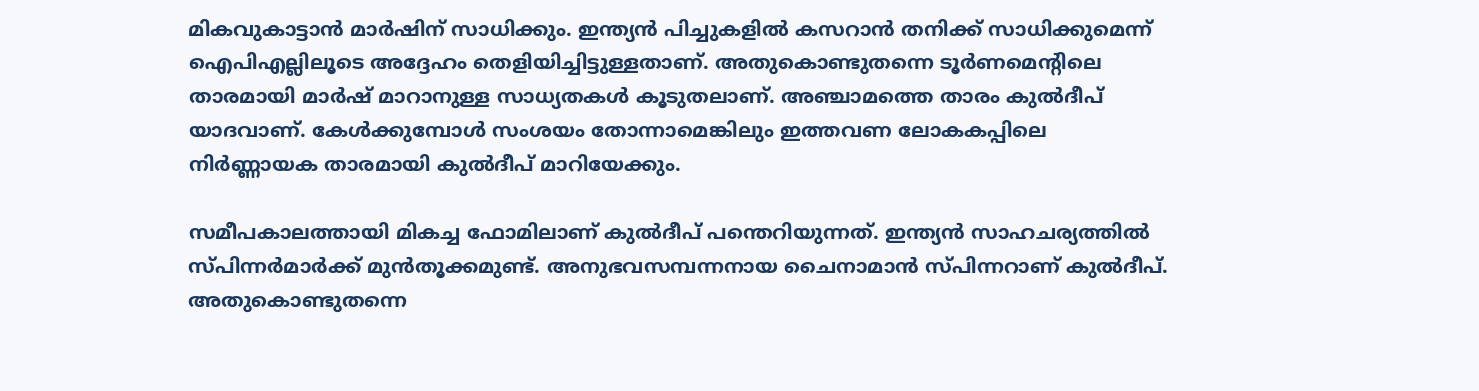മികവുകാട്ടാന്‍ മാര്‍ഷിന് സാധിക്കും. ഇന്ത്യന്‍ പിച്ചുകളില്‍ കസറാന്‍ തനിക്ക് സാധിക്കുമെന്ന് ഐപിഎല്ലിലൂടെ അദ്ദേഹം തെളിയിച്ചിട്ടുള്ളതാണ്. അതുകൊണ്ടുതന്നെ ടൂര്‍ണമെന്റിലെ താരമായി മാര്‍ഷ് മാറാനുള്ള സാധ്യതകള്‍ കൂടുതലാണ്. അഞ്ചാമത്തെ താരം കുല്‍ദീപ് യാദവാണ്. കേള്‍ക്കുമ്പോള്‍ സംശയം തോന്നാമെങ്കിലും ഇത്തവണ ലോകകപ്പിലെ നിര്‍ണ്ണായക താരമായി കുല്‍ദീപ് മാറിയേക്കും.

സമീപകാലത്തായി മികച്ച ഫോമിലാണ് കുല്‍ദീപ് പന്തെറിയുന്നത്. ഇന്ത്യന്‍ സാഹചര്യത്തില്‍ സ്പിന്നര്‍മാര്‍ക്ക് മുന്‍തൂക്കമുണ്ട്. അനുഭവസമ്പന്നനായ ചൈനാമാന്‍ സ്പിന്നറാണ് കുല്‍ദീപ്. അതുകൊണ്ടുതന്നെ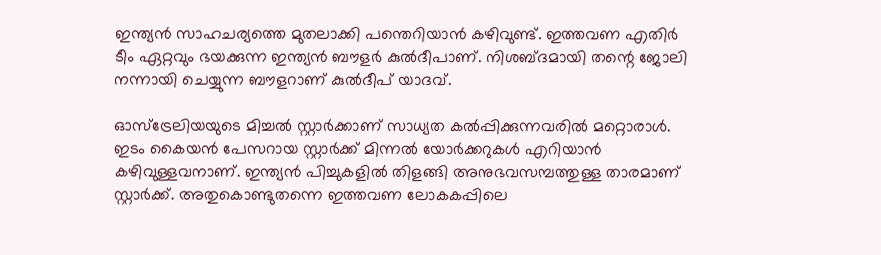ഇന്ത്യന്‍ സാഹചര്യത്തെ മുതലാക്കി പന്തെറിയാന്‍ കഴിവുണ്ട്. ഇത്തവണ എതിര്‍ ടീം ഏറ്റവും ഭയക്കുന്ന ഇന്ത്യന്‍ ബൗളര്‍ കുല്‍ദീപാണ്. നിശബ്ദമായി തന്റെ ജോലി നന്നായി ചെയ്യുന്ന ബൗളറാണ് കുല്‍ദീപ് യാദവ്.

ഓസ്‌ട്രേലിയയുടെ മിച്ചല്‍ സ്റ്റാര്‍ക്കാണ് സാധ്യത കല്‍പ്പിക്കുന്നവരില്‍ മറ്റൊരാള്‍. ഇടം കൈയന്‍ പേസറായ സ്റ്റാര്‍ക്ക് മിന്നല്‍ യോര്‍ക്കറുകള്‍ എറിയാന്‍ കഴിവുള്ളവനാണ്. ഇന്ത്യന്‍ പിച്ചുകളില്‍ തിളങ്ങി അനുഭവസമ്പത്തുള്ള താരമാണ് സ്റ്റാര്‍ക്ക്. അതുകൊണ്ടുതന്നെ ഇത്തവണ ലോകകപ്പിലെ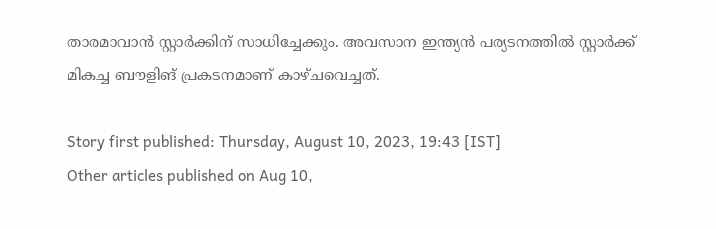താരമാവാന്‍ സ്റ്റാര്‍ക്കിന് സാധിച്ചേക്കും. അവസാന ഇന്ത്യന്‍ പര്യടനത്തില്‍ സ്റ്റാര്‍ക്ക് മികച്ച ബൗളിങ് പ്രകടനമാണ് കാഴ്ചവെച്ചത്.

Story first published: Thursday, August 10, 2023, 19:43 [IST]
Other articles published on Aug 10,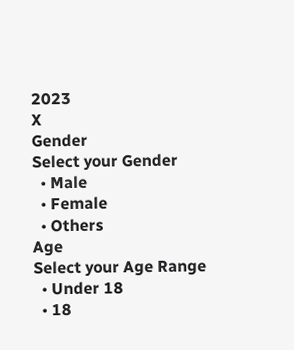2023
X
Gender
Select your Gender
  • Male
  • Female
  • Others
Age
Select your Age Range
  • Under 18
  • 18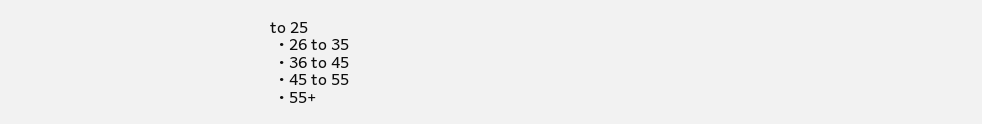to 25
  • 26 to 35
  • 36 to 45
  • 45 to 55
  • 55+